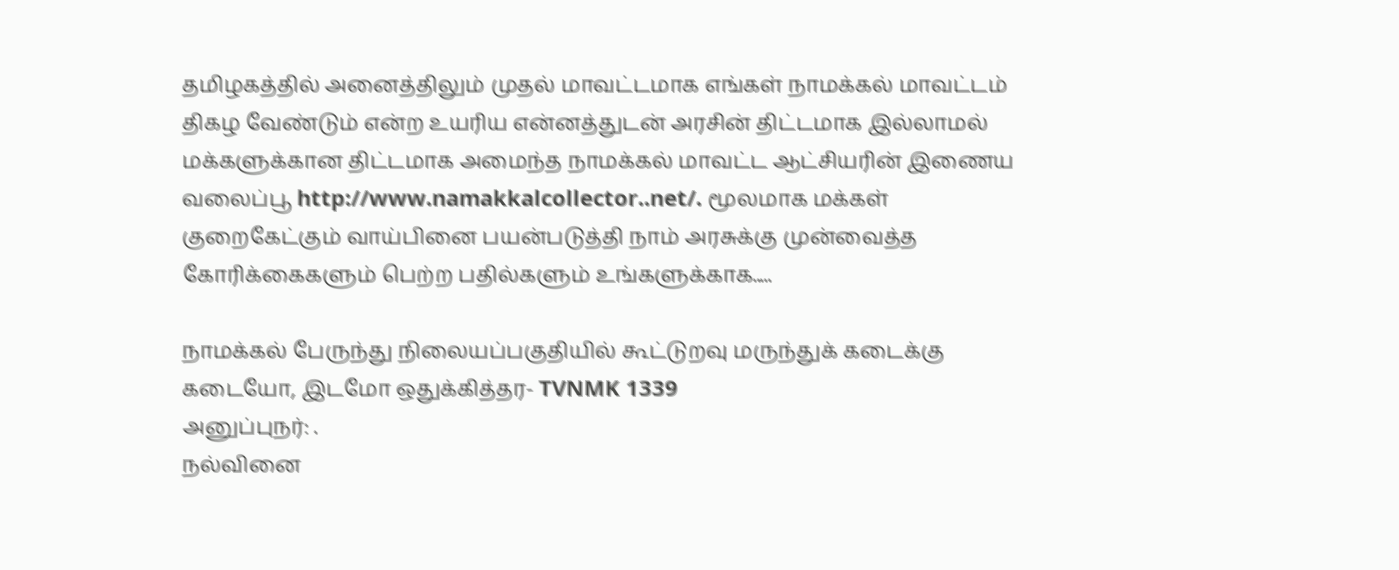தமிழகத்தில் அனைத்திலும் முதல் மாவட்டமாக எங்கள் நாமக்கல் மாவட்டம் திகழ வேண்டும் என்ற உயரிய என்னத்துடன் அரசின் திட்டமாக இல்லாமல் மக்களுக்கான திட்டமாக அமைந்த நாமக்கல் மாவட்ட ஆட்சியரின் இணைய வலைப்பூ http://www.namakkalcollector..net/. மூலமாக மக்கள் குறைகேட்கும் வாய்பினை பயன்படுத்தி நாம் அரசுக்கு முன்வைத்த கோரிக்கைகளும் பெற்ற பதில்களும் உங்களுக்காக.....

நாமக்கல் பேருந்து நிலையப்பகுதியில் கூட்டுறவு மருந்துக் கடைக்கு கடையோ, இடமோ ஒதுக்கித்தர- TVNMK 1339
அனுப்புநர்: .
நல்வினை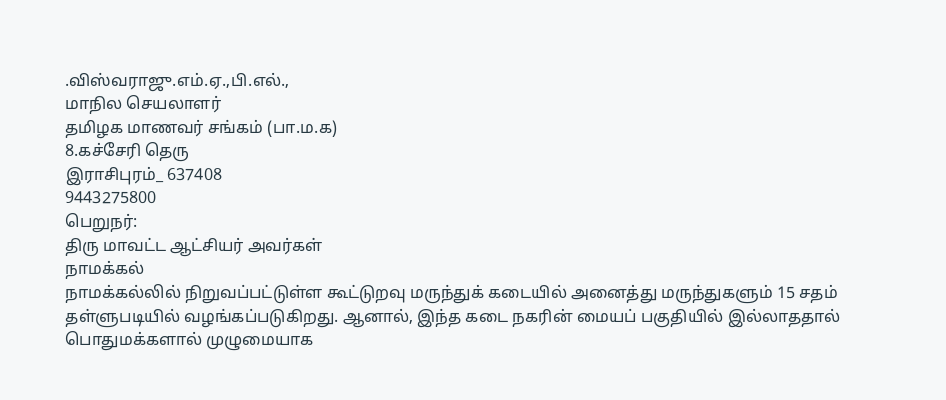.விஸ்வராஜு.எம்.ஏ.,பி.எல்.,
மாநில செயலாளர்
தமிழக மாணவர் சங்கம் (பா.ம.க)
8.கச்சேரி தெரு
இராசிபுரம்_ 637408
9443275800
பெறுநர்:
திரு மாவட்ட ஆட்சியர் அவர்கள்
நாமக்கல்
நாமக்கல்லில் நிறுவப்பட்டுள்ள கூட்டுறவு மருந்துக் கடையில் அனைத்து மருந்துகளும் 15 சதம் தள்ளுபடியில் வழங்கப்படுகிறது. ஆனால், இந்த கடை நகரின் மையப் பகுதியில் இல்லாததால் பொதுமக்களால் முழுமையாக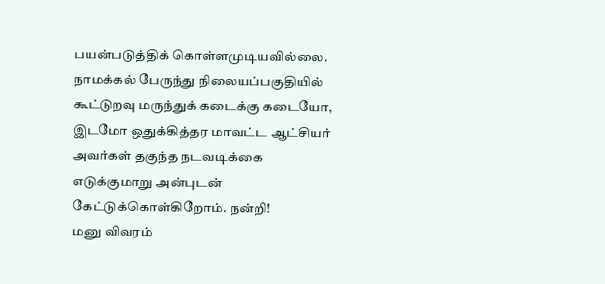பயன்படுத்திக் கொள்ளமுடியவில்லை. நாமக்கல் பேருந்து நிலையப்பகுதியில் கூட்டுறவு மருந்துக் கடைக்கு கடையோ, இடமோ ஒதுக்கித்தர மாவட்ட ஆட்சியர் அவர்கள் தகுந்த நடவடிக்கை எடுக்குமாறு அன்புடன் கேட்டுக்கொள்கிறோம். நன்றி!
மனு விவரம்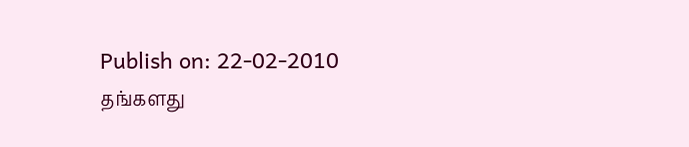Publish on: 22-02-2010
தங்களது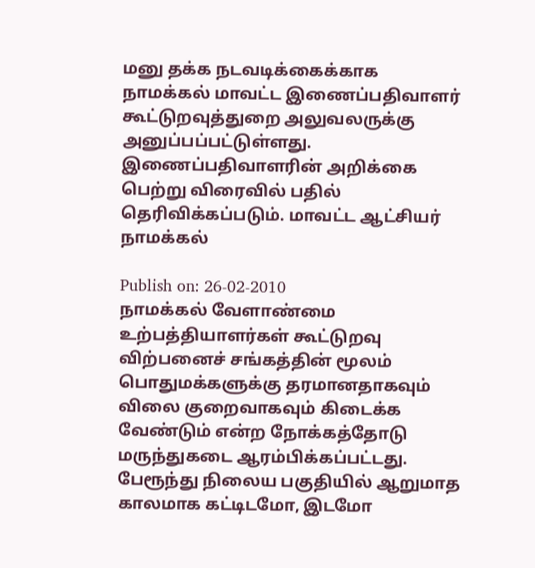மனு தக்க நடவடிக்கைக்காக நாமக்கல் மாவட்ட இணைப்பதிவாளர் கூட்டுறவுத்துறை அலுவலருக்கு அனுப்பப்பட்டுள்ளது. இணைப்பதிவாளரின் அறிக்கை பெற்று விரைவில் பதில் தெரிவிக்கப்படும். மாவட்ட ஆட்சியர் நாமக்கல்

Publish on: 26-02-2010
நாமக்கல் வேளாண்மை உற்பத்தியாளர்கள் கூட்டுறவு விற்பனைச் சங்கத்தின் மூலம் பொதுமக்களுக்கு தரமானதாகவும் விலை குறைவாகவும் கிடைக்க வேண்டும் என்ற நோக்கத்தோடு மருந்துகடை ஆரம்பிக்கப்பட்டது. பேரூந்து நிலைய பகுதியில் ஆறுமாத காலமாக கட்டிடமோ, இடமோ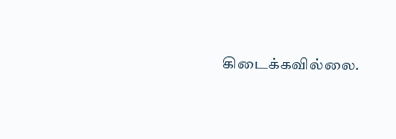கிடைக்கவில்லை.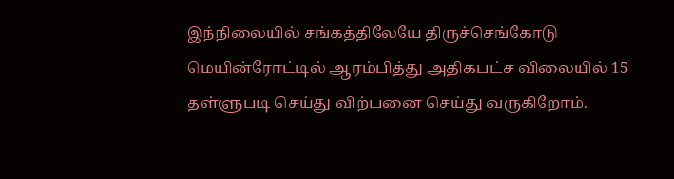இந்நிலையில் சங்கத்திலேயே திருச்செங்கோடு மெயின்ரோட்டில் ஆரம்பித்து அதிகபட்ச விலையில் 15 தள்ளுபடி செய்து விற்பனை செய்து வருகிறோம்.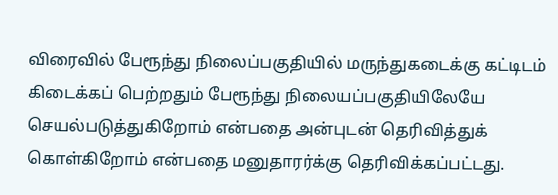விரைவில் பேரூந்து நிலைப்பகுதியில் மருந்துகடைக்கு கட்டிடம் கிடைக்கப் பெற்றதும் பேரூந்து நிலையப்பகுதியிலேயே செயல்படுத்துகிறோம் என்பதை அன்புடன் தெரிவித்துக் கொள்கிறோம் என்பதை மனுதாரர்க்கு தெரிவிக்கப்பட்டது.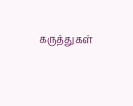கருத்துகள்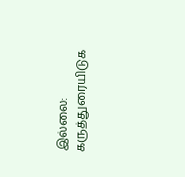இல்லை:
கருத்துரையிடுக